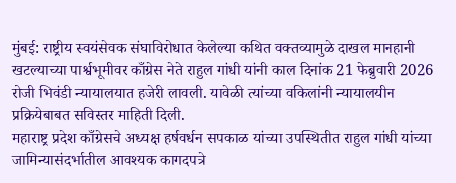मुंबई: राष्ट्रीय स्वयंसेवक संघाविरोधात केलेल्या कथित वक्तव्यामुळे दाखल मानहानी खटल्याच्या पार्श्वभूमीवर काँग्रेस नेते राहुल गांधी यांनी काल दिनांक 21 फेब्रुवारी 2026 रोजी भिवंडी न्यायालयात हजेरी लावली. यावेळी त्यांच्या वकिलांनी न्यायालयीन प्रक्रियेबाबत सविस्तर माहिती दिली.
महाराष्ट्र प्रदेश काँग्रेसचे अध्यक्ष हर्षवर्धन सपकाळ यांच्या उपस्थितीत राहुल गांधी यांच्या जामिन्यासंदर्भातील आवश्यक कागदपत्रे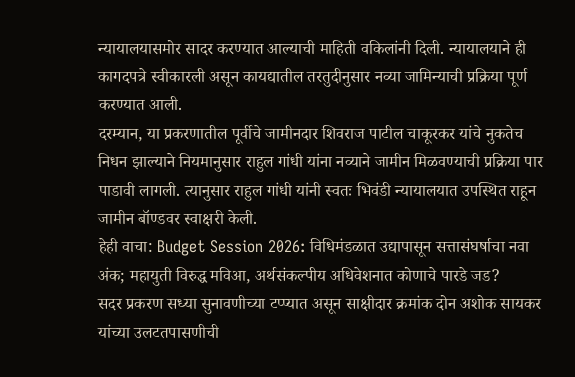न्यायालयासमोर सादर करण्यात आल्याची माहिती वकिलांनी दिली. न्यायालयाने ही कागदपत्रे स्वीकारली असून कायद्यातील तरतुदीनुसार नव्या जामिन्याची प्रक्रिया पूर्ण करण्यात आली.
दरम्यान, या प्रकरणातील पूर्वीचे जामीनदार शिवराज पाटील चाकूरकर यांचे नुकतेच निधन झाल्याने नियमानुसार राहुल गांधी यांना नव्याने जामीन मिळवण्याची प्रक्रिया पार पाडावी लागली. त्यानुसार राहुल गांधी यांनी स्वतः भिवंडी न्यायालयात उपस्थित राहून जामीन बॉण्डवर स्वाक्षरी केली.
हेही वाचा: Budget Session 2026: विधिमंडळात उद्यापासून सत्तासंघर्षाचा नवा अंक; महायुती विरुद्ध मविआ, अर्थसंकल्पीय अधिवेशनात कोणाचे पारडे जड?
सदर प्रकरण सध्या सुनावणीच्या टप्प्यात असून साक्षीदार क्रमांक दोन अशोक सायकर यांच्या उलटतपासणीची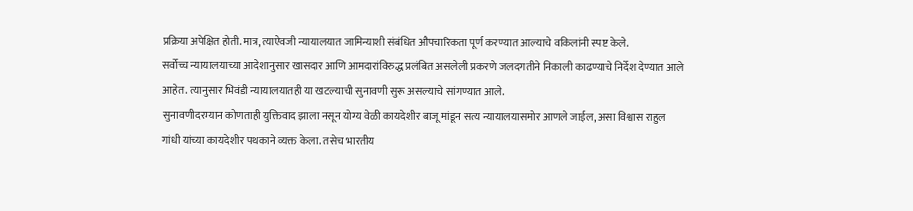प्रक्रिया अपेक्षित होती. मात्र, त्याऐवजी न्यायालयात जामिन्याशी संबंधित औपचारिकता पूर्ण करण्यात आल्याचे वकिलांनी स्पष्ट केले.
सर्वोच्च न्यायालयाच्या आदेशानुसार खासदार आणि आमदारांविरुद्ध प्रलंबित असलेली प्रकरणे जलदगतीने निकाली काढण्याचे निर्देश देण्यात आले आहेत. त्यानुसार भिवंडी न्यायालयातही या खटल्याची सुनावणी सुरू असल्याचे सांगण्यात आले.
सुनावणीदरम्यान कोणताही युक्तिवाद झाला नसून योग्य वेळी कायदेशीर बाजू मांडून सत्य न्यायालयासमोर आणले जाईल, असा विश्वास राहुल गांधी यांच्या कायदेशीर पथकाने व्यक्त केला. तसेच भारतीय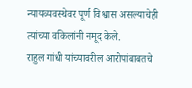न्यायव्यवस्थेवर पूर्ण विश्वास असल्याचेही त्यांच्या वकिलांनी नमूद केले.
राहुल गांधी यांच्यावरील आरोपांबाबतचे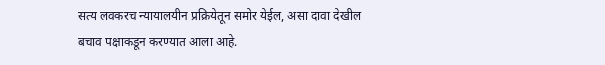सत्य लवकरच न्यायालयीन प्रक्रियेतून समोर येईल, असा दावा देखील बचाव पक्षाकडून करण्यात आला आहे.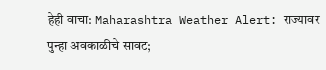हेही वाचा: Maharashtra Weather Alert: राज्यावर पुन्हा अवकाळीचे सावट;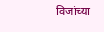विजांच्या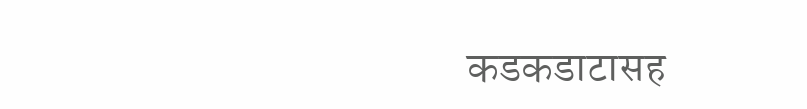कडकडाटासह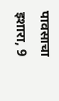पावसाचा इशारा, 9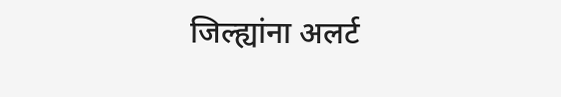जिल्ह्यांना अलर्ट